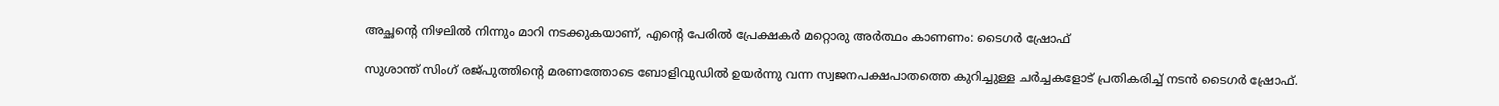അച്ഛന്റെ നിഴലില്‍ നിന്നും മാറി നടക്കുകയാണ്, എന്റെ പേരില്‍ പ്രേക്ഷകര്‍ മറ്റൊരു അര്‍ത്ഥം കാണണം: ടൈഗര്‍ ഷ്രോഫ്

സുശാന്ത് സിംഗ് രജ്പുത്തിന്റെ മരണത്തോടെ ബോളിവുഡില്‍ ഉയര്‍ന്നു വന്ന സ്വജനപക്ഷപാതത്തെ കുറിച്ചുള്ള ചര്‍ച്ചകളോട് പ്രതികരിച്ച് നടന്‍ ടൈഗര്‍ ഷ്രോഫ്.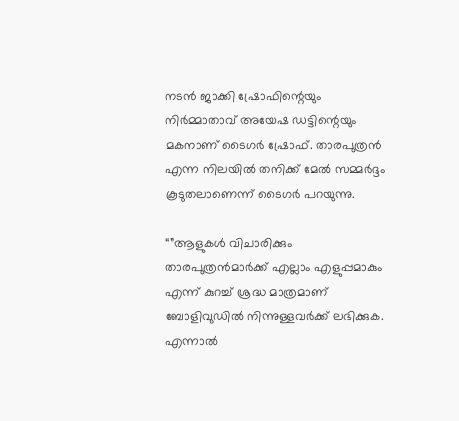നടന്‍ ജാക്കി ഷ്രോഫിന്റെയും നിര്‍മ്മാതാവ് അയേഷ ഡട്ടിന്റെയും മകനാണ് ടൈഗര്‍ ഷ്രോഫ്. താരപുത്രന്‍ എന്ന നിലയില്‍ തനിക്ക് മേല്‍ സമ്മര്‍ദ്ദം കൂടുതലാണെന്ന് ടൈഗര്‍ പറയുന്നു.

“”ആളുകള്‍ വിചാരിക്കും താരപുത്രന്‍മാര്‍ക്ക് എല്ലാം എളുപ്പമാകും എന്ന് കുറച്ച് ശ്രദ്ധ മാത്രമാണ് ബോളിവുഡില്‍ നിന്നുള്ളവര്‍ക്ക് ലഭിക്കുക. എന്നാല്‍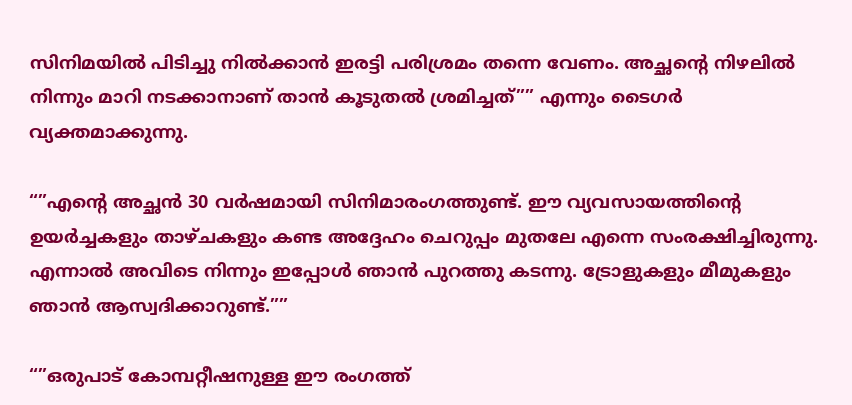സിനിമയില്‍ പിടിച്ചു നില്‍ക്കാന്‍ ഇരട്ടി പരിശ്രമം തന്നെ വേണം. അച്ഛന്റെ നിഴലില്‍ നിന്നും മാറി നടക്കാനാണ് താന്‍ കൂടുതല്‍ ശ്രമിച്ചത്”” എന്നും ടൈഗര്‍ വ്യക്തമാക്കുന്നു.

“”എന്റെ അച്ഛന്‍ 30 വര്‍ഷമായി സിനിമാരംഗത്തുണ്ട്. ഈ വ്യവസായത്തിന്റെ ഉയര്‍ച്ചകളും താഴ്ചകളും കണ്ട അദ്ദേഹം ചെറുപ്പം മുതലേ എന്നെ സംരക്ഷിച്ചിരുന്നു. എന്നാല്‍ അവിടെ നിന്നും ഇപ്പോള്‍ ഞാന്‍ പുറത്തു കടന്നു. ട്രോളുകളും മീമുകളും ഞാന്‍ ആസ്വദിക്കാറുണ്ട്.””

“”ഒരുപാട് കോമ്പറ്റീഷനുള്ള ഈ രംഗത്ത്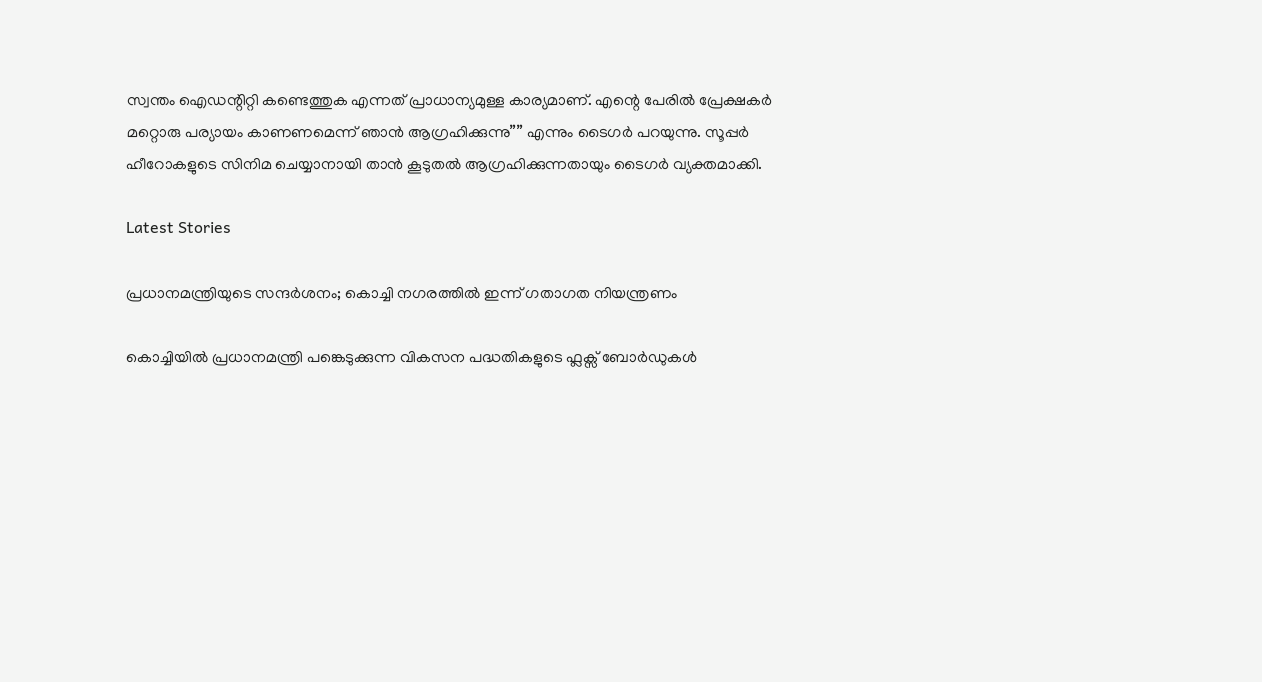സ്വന്തം ഐഡന്റിറ്റി കണ്ടെത്തുക എന്നത് പ്രാധാന്യമുള്ള കാര്യമാണ്. എന്റെ പേരില്‍ പ്രേക്ഷകര്‍ മറ്റൊരു പര്യായം കാണണമെന്ന് ഞാന്‍ ആഗ്രഹിക്കുന്നു”” എന്നും ടൈഗര്‍ പറയുന്നു. സൂപ്പര്‍ ഹീറോകളുടെ സിനിമ ചെയ്യാനായി താന്‍ കൂടുതല്‍ ആഗ്രഹിക്കുന്നതായും ടൈഗര്‍ വ്യക്തമാക്കി.

Latest Stories

പ്രധാനമന്ത്രിയുടെ സന്ദർശനം; കൊച്ചി നഗരത്തിൽ ഇന്ന് ഗതാഗത നിയന്ത്രണം

കൊച്ചിയിൽ പ്രധാനമന്ത്രി പങ്കെടുക്കുന്ന വികസന പദ്ധതികളുടെ ഫ്ലക്സ് ബോർഡുകൾ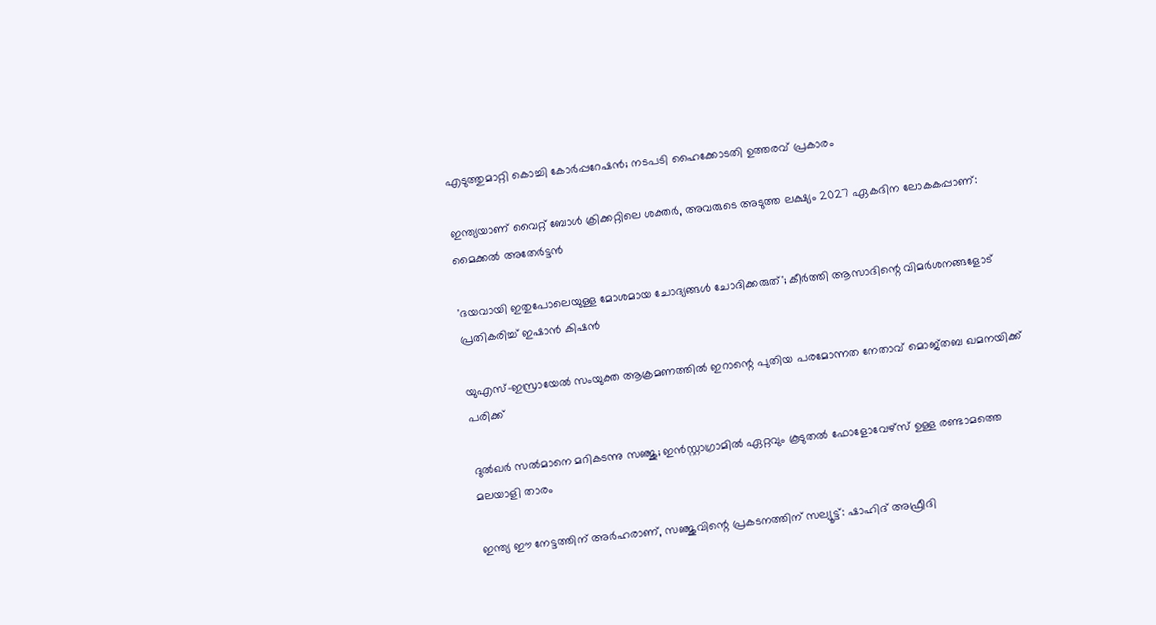എടുത്തുമാറ്റി കൊച്ചി കോർപ്പറേഷൻ; നടപടി ഹൈക്കോടതി ഉത്തരവ് പ്രകാരം

ഇന്ത്യയാണ് വൈറ്റ് ബോൾ ക്രിക്കറ്റിലെ ശക്തർ, അവരുടെ അടുത്ത ലക്ഷ്യം 2027 ഏകദിന ലോകകപ്പാണ്: മൈക്കല്‍ അതേര്‍ട്ടന്‍

'ദയവായി ഇതുപോലെയുള്ള മോശമായ ചോദ്യങ്ങൾ ചോദിക്കരുത്'; കീര്‍ത്തി ആസാദിന്റെ വിമര്‍ശനങ്ങളോട് പ്രതികരിച്ച് ഇഷാന്‍ കിഷന്‍

യുഎസ്-ഇസ്രായേൽ സംയുക്ത ആക്രമണത്തിൽ ഇറാന്റെ പുതിയ പരമോന്നത നേതാവ് മൊജ്തബ ഖമനയിക്ക് പരിക്ക്

ദുൽഖർ സൽമാനെ മറികടന്നു സഞ്ജു; ഇൻസ്റ്റാഗ്രാമിൽ ഏറ്റവും കൂടുതൽ ഫോളോവേഴ്സ് ഉള്ള രണ്ടാമത്തെ മലയാളി താരം

ഇന്ത്യ ഈ നേട്ടത്തിന് അർഹരാണ്, സഞ്ജുവിന്റെ പ്രകടനത്തിന് സല്യൂട്ട്: ഷാഹിദ് അഫ്രീദി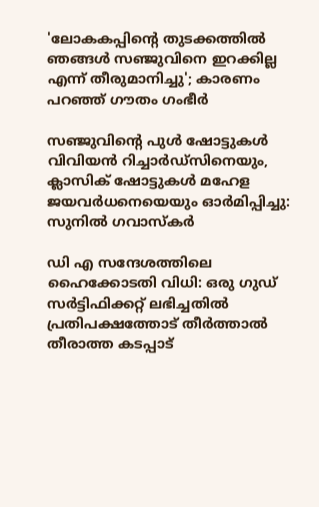'ലോകകപ്പിന്റെ തുടക്കത്തിൽ ഞങ്ങൾ സഞ്ജുവിനെ ഇറക്കില്ല എന്ന് തീരുമാനിച്ചു'; കാരണം പറഞ്ഞ് ഗൗതം ഗംഭീർ

സഞ്ജുവിന്റെ പുൾ ഷോട്ടുകൾ വിവിയൻ റിച്ചാർഡ്സിനെയും, ക്ലാസിക് ഷോട്ടുകൾ മഹേള ജയവർധനെയെയും ഓർമിപ്പിച്ചു: സുനിൽ ഗവാസ്കർ

ഡി എ സന്ദേശത്തിലെ ഹൈക്കോടതി വിധി: ഒരു ഗുഡ് സര്‍ട്ടിഫിക്കറ്റ് ലഭിച്ചതിൽ പ്രതിപക്ഷത്തോട് തീര്‍ത്താല്‍ തീരാത്ത കടപ്പാട്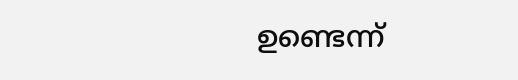ഉണ്ടെന്ന്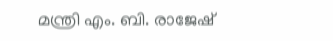മന്ത്രി എം. ബി. രാജേഷ്